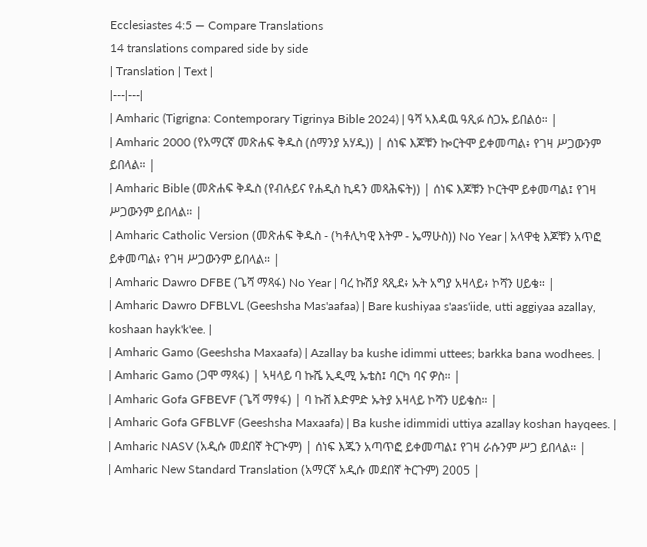Ecclesiastes 4:5 — Compare Translations
14 translations compared side by side
| Translation | Text |
|---|---|
| Amharic (Tigrigna: Contemporary Tigrinya Bible 2024) | ዓሻ ኣእዳዉ ዓጺፉ ስጋኡ ይበልዕ። |
| Amharic 2000 (የአማርኛ መጽሐፍ ቅዱስ (ሰማንያ አሃዱ)) | ሰነፍ እጆቹን ኰርትሞ ይቀመጣል፥ የገዛ ሥጋውንም ይበላል። |
| Amharic Bible (መጽሐፍ ቅዱስ (የብሉይና የሐዲስ ኪዳን መጻሕፍት)) | ሰነፍ እጆቹን ኮርትሞ ይቀመጣል፤ የገዛ ሥጋውንም ይበላል። |
| Amharic Catholic Version (መጽሐፍ ቅዱስ - (ካቶሊካዊ እትም - ኤማሁስ)) No Year | አላዋቂ እጆቹን አጥፎ ይቀመጣል፥ የገዛ ሥጋውንም ይበላል። |
| Amharic Dawro DFBE (ጌሻ ማጻፋ) No Year | ባረ ኩሽያ ጻጺደ፥ ኡት አግያ አዛላይ፥ ኮሻን ሀይቄ። |
| Amharic Dawro DFBLVL (Geeshsha Mas'aafaa) | Bare kushiyaa s'aas'iide, utti aggiyaa azallay, koshaan hayk'k'ee. |
| Amharic Gamo (Geeshsha Maxaafa) | Azallay ba kushe idimmi uttees; barkka bana wodhees. |
| Amharic Gamo (ጋሞ ማጻፋ) | ኣዛላይ ባ ኩሼ ኢዲሚ ኡቴስ፤ ባርካ ባና ዎስ። |
| Amharic Gofa GFBEVF (ጌሻ ማፃፋ) | ባ ኩሸ እድምድ ኡትያ አዛላይ ኮሻን ሀይቄስ። |
| Amharic Gofa GFBLVF (Geeshsha Maxaafa) | Ba kushe idimmidi uttiya azallay koshan hayqees. |
| Amharic NASV (አዲሱ መደበኛ ትርጒም) | ሰነፍ እጁን አጣጥፎ ይቀመጣል፤ የገዛ ራሱንም ሥጋ ይበላል። |
| Amharic New Standard Translation (አማርኛ አዲሱ መደበኛ ትርጉም) 2005 |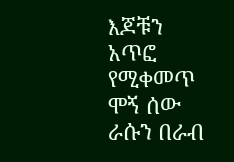እጆቹን አጥፎ የሚቀመጥ ሞኝ ሰው ራሱን በራብ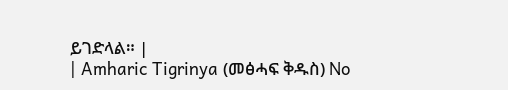ይገድላል። |
| Amharic Tigrinya (መፅሓፍ ቅዱስ) No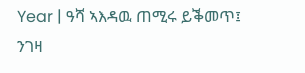Year | ዓሻ ኣእዳዉ ጠሚሩ ይቕመጥ፤ ንገዛ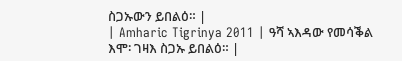ስጋኡውን ይበልዕ። |
| Amharic Tigrinya 2011 | ዓሻ ኣእዳው የመሳቕል እሞ፡ ገዛእ ስጋኡ ይበልዕ። |